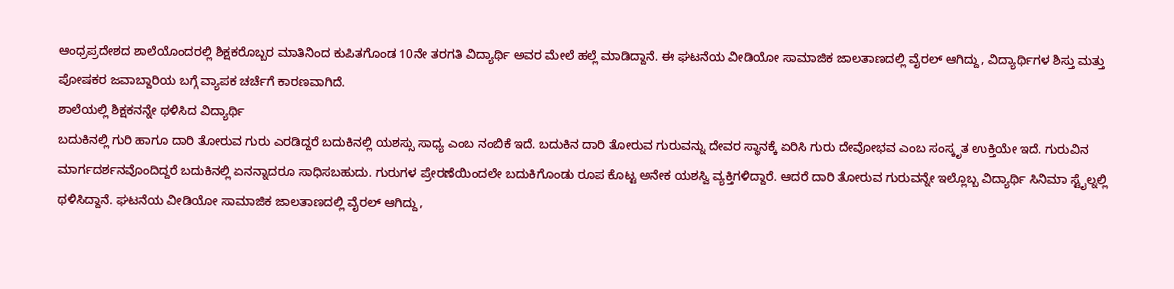ಆಂಧ್ರಪ್ರದೇಶದ ಶಾಲೆಯೊಂದರಲ್ಲಿ ಶಿಕ್ಷಕರೊಬ್ಬರ ಮಾತಿನಿಂದ ಕುಪಿತಗೊಂಡ 10ನೇ ತರಗತಿ ವಿದ್ಯಾರ್ಥಿ ಅವರ ಮೇಲೆ ಹಲ್ಲೆ ಮಾಡಿದ್ದಾನೆ. ಈ ಘಟನೆಯ ವೀಡಿಯೋ ಸಾಮಾಜಿಕ ಜಾಲತಾಣದಲ್ಲಿ ವೈರಲ್ ಆಗಿದ್ದು, ವಿದ್ಯಾರ್ಥಿಗಳ ಶಿಸ್ತು ಮತ್ತು ಪೋಷಕರ ಜವಾಬ್ದಾರಿಯ ಬಗ್ಗೆ ವ್ಯಾಪಕ ಚರ್ಚೆಗೆ ಕಾರಣವಾಗಿದೆ.
ಶಾಲೆಯಲ್ಲಿ ಶಿಕ್ಷಕನನ್ನೇ ಥಳಿಸಿದ ವಿದ್ಯಾರ್ಥಿ
ಬದುಕಿನಲ್ಲಿ ಗುರಿ ಹಾಗೂ ದಾರಿ ತೋರುವ ಗುರು ಎರಡಿದ್ದರೆ ಬದುಕಿನಲ್ಲಿ ಯಶಸ್ಸು ಸಾಧ್ಯ ಎಂಬ ನಂಬಿಕೆ ಇದೆ. ಬದುಕಿನ ದಾರಿ ತೋರುವ ಗುರುವನ್ನು ದೇವರ ಸ್ಥಾನಕ್ಕೆ ಏರಿಸಿ ಗುರು ದೇವೋಭವ ಎಂಬ ಸಂಸ್ಕೃತ ಉಕ್ತಿಯೇ ಇದೆ. ಗುರುವಿನ ಮಾರ್ಗದರ್ಶನವೊಂದಿದ್ದರೆ ಬದುಕಿನಲ್ಲಿ ಏನನ್ನಾದರೂ ಸಾಧಿಸಬಹುದು. ಗುರುಗಳ ಪ್ರೇರಣೆಯಿಂದಲೇ ಬದುಕಿಗೊಂಡು ರೂಪ ಕೊಟ್ಟ ಅನೇಕ ಯಶಸ್ವಿ ವ್ಯಕ್ತಿಗಳಿದ್ದಾರೆ. ಆದರೆ ದಾರಿ ತೋರುವ ಗುರುವನ್ನೇ ಇಲ್ಲೊಬ್ಬ ವಿದ್ಯಾರ್ಥಿ ಸಿನಿಮಾ ಸ್ಟೈಲ್ನಲ್ಲಿ ಥಳಿಸಿದ್ದಾನೆ. ಘಟನೆಯ ವೀಡಿಯೋ ಸಾಮಾಜಿಕ ಜಾಲತಾಣದಲ್ಲಿ ವೈರಲ್ ಆಗಿದ್ದು,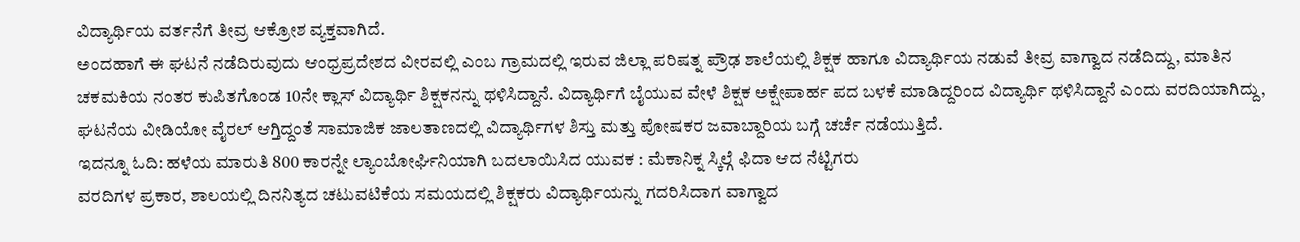ವಿದ್ಯಾರ್ಥಿಯ ವರ್ತನೆಗೆ ತೀವ್ರ ಆಕ್ರೋಶ ವ್ಯಕ್ತವಾಗಿದೆ.
ಅಂದಹಾಗೆ ಈ ಘಟನೆ ನಡೆದಿರುವುದು ಆಂಧ್ರಪ್ರದೇಶದ ವೀರವಲ್ಲಿ ಎಂಬ ಗ್ರಾಮದಲ್ಲಿ ಇರುವ ಜಿಲ್ಲಾ ಪರಿಷತ್ನ ಪ್ರೌಢ ಶಾಲೆಯಲ್ಲಿ ಶಿಕ್ಷಕ ಹಾಗೂ ವಿದ್ಯಾರ್ಥಿಯ ನಡುವೆ ತೀವ್ರ ವಾಗ್ವಾದ ನಡೆದಿದ್ದು, ಮಾತಿನ ಚಕಮಕಿಯ ನಂತರ ಕುಪಿತಗೊಂಡ 10ನೇ ಕ್ಲಾಸ್ ವಿದ್ಯಾರ್ಥಿ ಶಿಕ್ಷಕನನ್ನು ಥಳಿಸಿದ್ದಾನೆ. ವಿದ್ಯಾರ್ಥಿಗೆ ಬೈಯುವ ವೇಳೆ ಶಿಕ್ಷಕ ಅಕ್ಷೇಪಾರ್ಹ ಪದ ಬಳಕೆ ಮಾಡಿದ್ದರಿಂದ ವಿದ್ಯಾರ್ಥಿ ಥಳಿಸಿದ್ದಾನೆ ಎಂದು ವರದಿಯಾಗಿದ್ದು, ಘಟನೆಯ ವೀಡಿಯೋ ವೈರಲ್ ಆಗ್ತಿದ್ದಂತೆ ಸಾಮಾಜಿಕ ಜಾಲತಾಣದಲ್ಲಿ ವಿದ್ಯಾರ್ಥಿಗಳ ಶಿಸ್ತು ಮತ್ತು ಪೋಷಕರ ಜವಾಬ್ದಾರಿಯ ಬಗ್ಗೆ ಚರ್ಚೆ ನಡೆಯುತ್ತಿದೆ.
ಇದನ್ನೂ ಓದಿ: ಹಳೆಯ ಮಾರುತಿ 800 ಕಾರನ್ನೇ ಲ್ಯಾಂಬೋರ್ಘಿನಿಯಾಗಿ ಬದಲಾಯಿಸಿದ ಯುವಕ : ಮೆಕಾನಿಕ್ನ ಸ್ಕಿಲ್ಗೆ ಫಿದಾ ಆದ ನೆಟ್ಟಿಗರು
ವರದಿಗಳ ಪ್ರಕಾರ, ಶಾಲಯಲ್ಲಿ ದಿನನಿತ್ಯದ ಚಟುವಟಿಕೆಯ ಸಮಯದಲ್ಲಿ ಶಿಕ್ಷಕರು ವಿದ್ಯಾರ್ಥಿಯನ್ನು ಗದರಿಸಿದಾಗ ವಾಗ್ವಾದ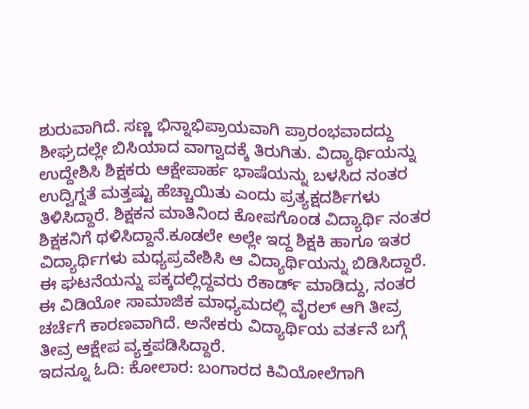ಶುರುವಾಗಿದೆ. ಸಣ್ಣ ಭಿನ್ನಾಭಿಪ್ರಾಯವಾಗಿ ಪ್ರಾರಂಭವಾದದ್ದು ಶೀಘ್ರದಲ್ಲೇ ಬಿಸಿಯಾದ ವಾಗ್ವಾದಕ್ಕೆ ತಿರುಗಿತು. ವಿದ್ಯಾರ್ಥಿಯನ್ನು ಉದ್ದೇಶಿಸಿ ಶಿಕ್ಷಕರು ಆಕ್ಷೇಪಾರ್ಹ ಭಾಷೆಯನ್ನು ಬಳಸಿದ ನಂತರ ಉದ್ವಿಗ್ನತೆ ಮತ್ತಷ್ಟು ಹೆಚ್ಚಾಯಿತು ಎಂದು ಪ್ರತ್ಯಕ್ಷದರ್ಶಿಗಳು ತಿಳಿಸಿದ್ದಾರೆ. ಶಿಕ್ಷಕನ ಮಾತಿನಿಂದ ಕೋಪಗೊಂಡ ವಿದ್ಯಾರ್ಥಿ ನಂತರ ಶಿಕ್ಷಕನಿಗೆ ಥಳಿಸಿದ್ದಾನೆ.ಕೂಡಲೇ ಅಲ್ಲೇ ಇದ್ದ ಶಿಕ್ಷಕಿ ಹಾಗೂ ಇತರ ವಿದ್ಯಾರ್ಥಿಗಳು ಮಧ್ಯಪ್ರವೇಶಿಸಿ ಆ ವಿದ್ಯಾರ್ಥಿಯನ್ನು ಬಿಡಿಸಿದ್ದಾರೆ.
ಈ ಘಟನೆಯನ್ನು ಪಕ್ಕದಲ್ಲಿದ್ದವರು ರೆಕಾರ್ಡ್ ಮಾಡಿದ್ದು, ನಂತರ ಈ ವಿಡಿಯೋ ಸಾಮಾಜಿಕ ಮಾಧ್ಯಮದಲ್ಲಿ ವೈರಲ್ ಆಗಿ ತೀವ್ರ ಚರ್ಚೆಗೆ ಕಾರಣವಾಗಿದೆ. ಅನೇಕರು ವಿದ್ಯಾರ್ಥಿಯ ವರ್ತನೆ ಬಗ್ಗೆ ತೀವ್ರ ಆಕ್ಷೇಪ ವ್ಯಕ್ತಪಡಿಸಿದ್ದಾರೆ.
ಇದನ್ನೂ ಓದಿ: ಕೋಲಾರ: ಬಂಗಾರದ ಕಿವಿಯೋಲೆಗಾಗಿ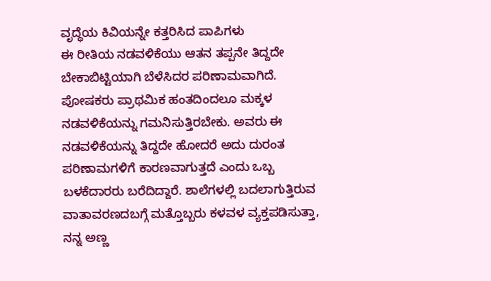ವೃದ್ಧೆಯ ಕಿವಿಯನ್ನೇ ಕತ್ತರಿಸಿದ ಪಾಪಿಗಳು
ಈ ರೀತಿಯ ನಡವಳಿಕೆಯು ಆತನ ತಪ್ಪನೇ ತಿದ್ದದೇ ಬೇಕಾಬಿಟ್ಟಿಯಾಗಿ ಬೆಳೆಸಿದರ ಪರಿಣಾಮವಾಗಿದೆ. ಪೋಷಕರು ಪ್ರಾಥಮಿಕ ಹಂತದಿಂದಲೂ ಮಕ್ಕಳ ನಡವಳಿಕೆಯನ್ನು ಗಮನಿಸುತ್ತಿರಬೇಕು. ಅವರು ಈ ನಡವಳಿಕೆಯನ್ನು ತಿದ್ದದೇ ಹೋದರೆ ಅದು ದುರಂತ ಪರಿಣಾಮಗಳಿಗೆ ಕಾರಣವಾಗುತ್ತದೆ ಎಂದು ಒಬ್ಬ ಬಳಕೆದಾರರು ಬರೆದಿದ್ದಾರೆ. ಶಾಲೆಗಳಲ್ಲಿ ಬದಲಾಗುತ್ತಿರುವ ವಾತಾವರಣದಬಗ್ಗೆ ಮತ್ತೊಬ್ಬರು ಕಳವಳ ವ್ಯಕ್ತಪಡಿಸುತ್ತಾ, ನನ್ನ ಅಣ್ಣ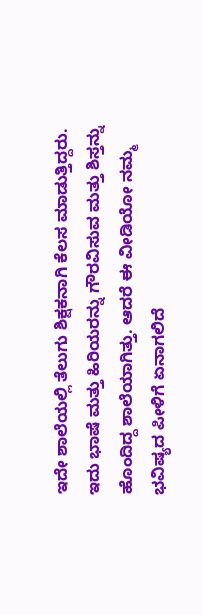ಇದೇ ಶಾಲೆಯಲ್ಲಿ ತೆಲುಗು ಶಿಕ್ಷಕನಾಗಿ ಕೆಲಸ ಮಾಡುತ್ತಿದ್ದರು. ಇದು ಭಾಷೆ ಮತ್ತು ಹಿರಿಯರನ್ನು ಗೌರವಿಸುವ ಮತ್ತು ಶಿಸ್ತನ್ನು ಹೊಂದಿದ್ದ ಶಾಲೆಯಾಗಿತ್ತು. ಆದರೆ ಈ ವೀಡಿಯೋ ನಮ್ಮ ಭವಿಷ್ಯದ ಪೀಳಿಗೆ ಏನಾಗಲಿದೆ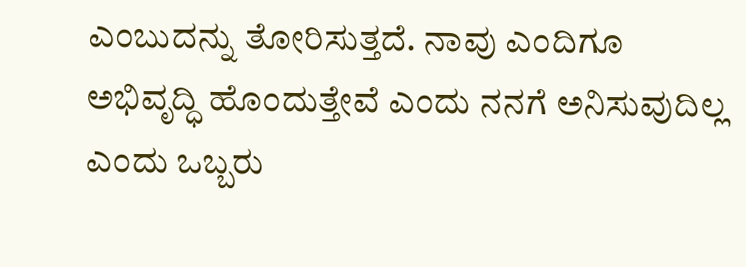ಎಂಬುದನ್ನು ತೋರಿಸುತ್ತದೆ. ನಾವು ಎಂದಿಗೂ ಅಭಿವೃದ್ಧಿ ಹೊಂದುತ್ತೇವೆ ಎಂದು ನನಗೆ ಅನಿಸುವುದಿಲ್ಲ ಎಂದು ಒಬ್ಬರು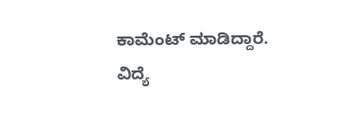ಕಾಮೆಂಟ್ ಮಾಡಿದ್ದಾರೆ.
ವಿದ್ಯೆ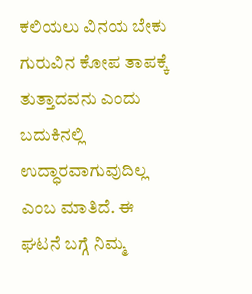ಕಲಿಯಲು ವಿನಯ ಬೇಕು ಗುರುವಿನ ಕೋಪ ತಾಪಕ್ಕೆ ತುತ್ತಾದವನು ಎಂದು ಬದುಕಿನಲ್ಲಿ ಉದ್ಧಾರವಾಗುವುದಿಲ್ಲ ಎಂಬ ಮಾತಿದೆ. ಈ ಘಟನೆ ಬಗ್ಗೆ ನಿಮ್ಮ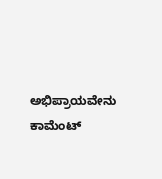ಅಭಿಪ್ರಾಯವೇನು ಕಾಮೆಂಟ್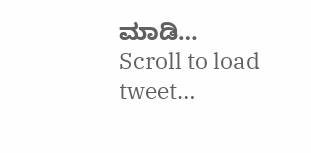ಮಾಡಿ…
Scroll to load tweet…